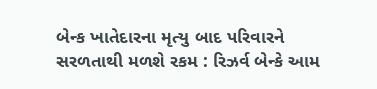બેન્ક ખાતેદારના મૃત્યુ બાદ પરિવારને સરળતાથી મળશે રકમ : રિઝર્વ બેન્કે આમ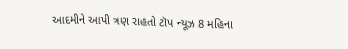આદમીને આપી ત્રણ રાહતો ટૉપ ન્યૂઝ 8 મહિના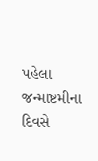પહેલા
જન્માષ્ટમીના દિવસે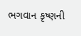ભગવાન કૃષ્ણની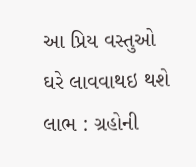આ પ્રિય વસ્તુઓ ઘરે લાવવાથઇ થશે લાભ : ગ્રહોની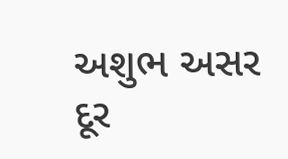અશુભ અસર દૂર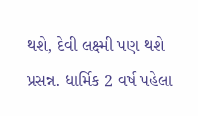થશે, દેવી લક્ષ્મી પણ થશે પ્રસન્ન. ધાર્મિક 2 વર્ષ પહેલા